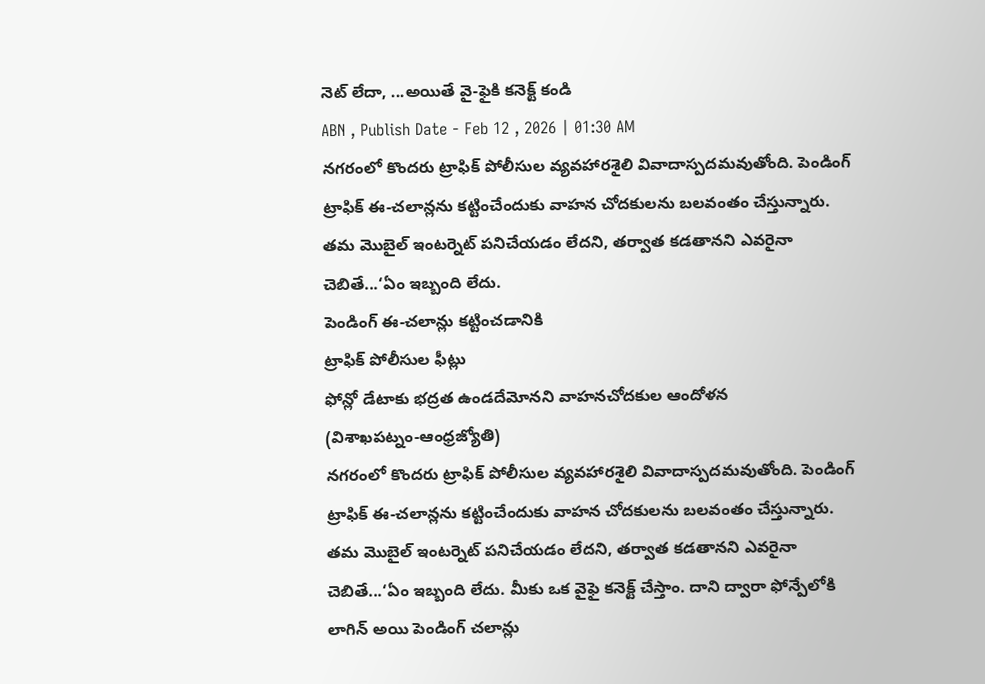నెట్ లేదా, ...అయితే వై-ఫైకి కనెక్ట్ కండి
ABN , Publish Date - Feb 12 , 2026 | 01:30 AM
నగరంలో కొందరు ట్రాఫిక్ పోలీసుల వ్యవహారశైలి వివాదాస్పదమవుతోంది. పెండింగ్ ట్రాఫిక్ ఈ-చలాన్లను కట్టించేందుకు వాహన చోదకులను బలవంతం చేస్తున్నారు. తమ మొబైల్ ఇంటర్నెట్ పనిచేయడం లేదని, తర్వాత కడతానని ఎవరైనా చెబితే...‘ఏం ఇబ్బంది లేదు.
పెండింగ్ ఈ-చలాన్లు కట్టించడానికి
ట్రాఫిక్ పోలీసుల ఫీట్లు
ఫోన్లో డేటాకు భద్రత ఉండదేమోనని వాహనచోదకుల ఆందోళన
(విశాఖపట్నం-ఆంధ్రజ్యోతి)
నగరంలో కొందరు ట్రాఫిక్ పోలీసుల వ్యవహారశైలి వివాదాస్పదమవుతోంది. పెండింగ్ ట్రాఫిక్ ఈ-చలాన్లను కట్టించేందుకు వాహన చోదకులను బలవంతం చేస్తున్నారు. తమ మొబైల్ ఇంటర్నెట్ పనిచేయడం లేదని, తర్వాత కడతానని ఎవరైనా చెబితే...‘ఏం ఇబ్బంది లేదు. మీకు ఒక వైఫై కనెక్ట్ చేస్తాం. దాని ద్వారా ఫోన్పేలోకి లాగిన్ అయి పెండింగ్ చలాన్లు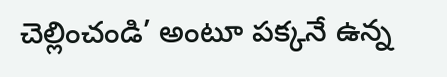చెల్లించండి’ అంటూ పక్కనే ఉన్న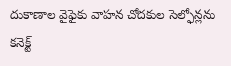దుకాణాల వైఫైకు వాహన చోదకుల సెల్ఫోన్లను కనెక్ట్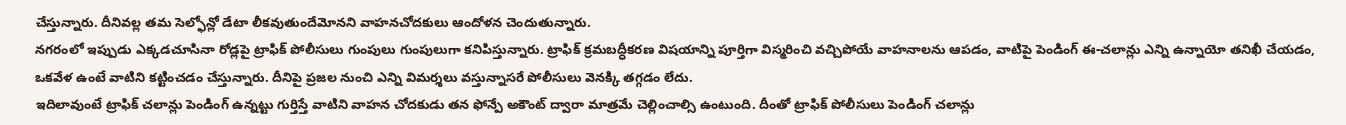చేస్తున్నారు. దీనివల్ల తమ సెల్ఫోన్లో డేటా లీకవుతుందేమోనని వాహనచోదకులు ఆందోళన చెందుతున్నారు.
నగరంలో ఇప్పుడు ఎక్కడచూసినా రోడ్లపై ట్రాఫిక్ పోలీసులు గుంపులు గుంపులుగా కనిపిస్తున్నారు. ట్రాఫిక్ క్రమబద్ధీకరణ విషయాన్ని పూర్తిగా విస్మరించి వచ్చిపోయే వాహనాలను ఆపడం, వాటిపై పెండింగ్ ఈ-చలాన్లు ఎన్ని ఉన్నాయో తనిఖీ చేయడం, ఒకవేళ ఉంటే వాటిని కట్టించడం చేస్తున్నారు. దీనిపై ప్రజల నుంచి ఎన్ని విమర్శలు వస్తున్నాసరే పోలీసులు వెనక్కి తగ్గడం లేదు.
ఇదిలావుంటే ట్రాఫిక్ చలాన్లు పెండింగ్ ఉన్నట్టు గుర్తిస్తే వాటిని వాహన చోదకుడు తన ఫోన్పే అకౌంట్ ద్వారా మాత్రమే చెల్లించాల్సి ఉంటుంది. దీంతో ట్రాఫిక్ పోలీసులు పెండింగ్ చలాన్లు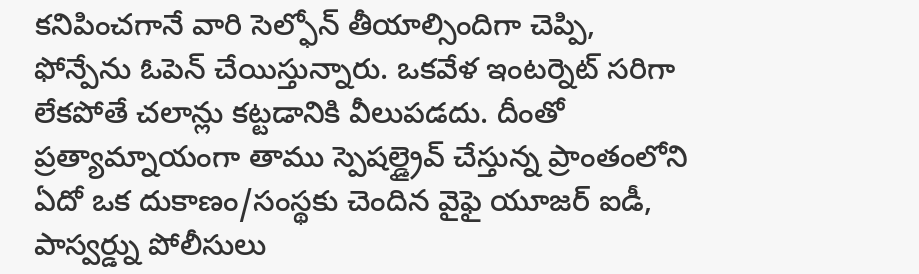కనిపించగానే వారి సెల్ఫోన్ తీయాల్సిందిగా చెప్పి, ఫోన్పేను ఓపెన్ చేయిస్తున్నారు. ఒకవేళ ఇంటర్నెట్ సరిగా లేకపోతే చలాన్లు కట్టడానికి వీలుపడదు. దీంతో ప్రత్యామ్నాయంగా తాము స్పెషల్డ్రైవ్ చేస్తున్న ప్రాంతంలోని ఏదో ఒక దుకాణం/సంస్థకు చెందిన వైఫై యూజర్ ఐడీ, పాస్వర్డ్ను పోలీసులు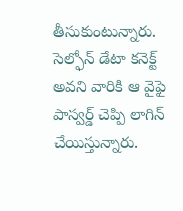తీసుకుంటున్నారు. సెల్ఫోన్ డేటా కనెక్ట్ అవని వారికి ఆ వైఫై పాస్వర్డ్ చెప్పి లాగిన్ చేయిస్తున్నారు.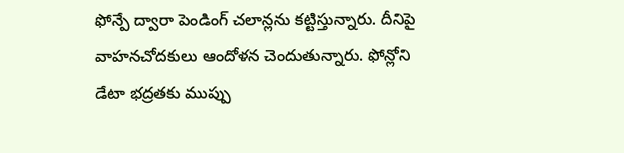ఫోన్పే ద్వారా పెండింగ్ చలాన్లను కట్టిస్తున్నారు. దీనిపై వాహనచోదకులు ఆందోళన చెందుతున్నారు. ఫోన్లోని డేటా భద్రతకు ముప్పు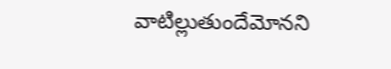వాటిల్లుతుందేమోనని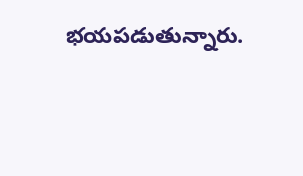భయపడుతున్నారు.